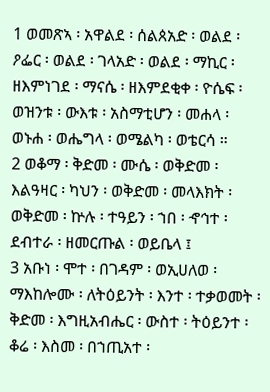1 ወመጽኣ ፡ አዋልደ ፡ ሰልጰአድ ፡ ወልደ ፡ ዖፌር ፡ ወልደ ፡ ገላአድ ፡ ወልደ ፡ ማኪር ፡ ዘእምነገደ ፡ ማናሴ ፡ ዘእምደቂቀ ፡ ዮሴፍ ፡ ወዝንቱ ፡ ውእቱ ፡ አስማቲሆን ፡ መሐላ ፡ ወኑሐ ፡ ወሔግላ ፡ ወሜልካ ፡ ወቴርሳ ።
2 ወቆማ ፡ ቅድመ ፡ ሙሴ ፡ ወቅድመ ፡ እልዓዛር ፡ ካህን ፡ ወቅድመ ፡ መላእክት ፡ ወቅድመ ፡ ኵሉ ፡ ተዓይን ፡ ኀበ ፡ ኆኅተ ፡ ደብተራ ፡ ዘመርጡል ፡ ወይቤላ ፤
3 አቡነ ፡ ሞተ ፡ በገዳም ፡ ወኢሀለወ ፡ ማእከሎሙ ፡ ለትዕይንት ፡ እንተ ፡ ተቃወመት ፡ ቅድመ ፡ እግዚአብሔር ፡ ውስተ ፡ ትዕይንተ ፡ ቆሬ ፡ እስመ ፡ በኀጢአተ ፡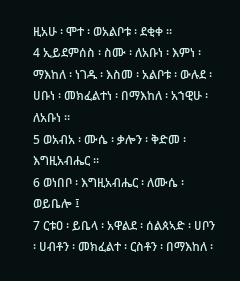ዚአሁ ፡ ሞተ ፡ ወአልቦቱ ፡ ደቂቀ ።
4 ኢይደምሰስ ፡ ስሙ ፡ ለአቡነ ፡ እምነ ፡ ማእከለ ፡ ነገዱ ፡ እስመ ፡ አልቦቱ ፡ ውሉደ ፡ ሀቡነ ፡ መክፈልተነ ፡ በማእከለ ፡ አኀዊሁ ፡ ለአቡነ ።
5 ወአብአ ፡ ሙሴ ፡ ቃሎን ፡ ቅድመ ፡ እግዚአብሔር ።
6 ወነበቦ ፡ እግዚአብሔር ፡ ለሙሴ ፡ ወይቤሎ ፤
7 ርቱዐ ፡ ይቤላ ፡ አዋልደ ፡ ሰልጰኣድ ፡ ሀቦን ፡ ሀብቶን ፡ መክፈልተ ፡ ርስቶን ፡ በማእከለ ፡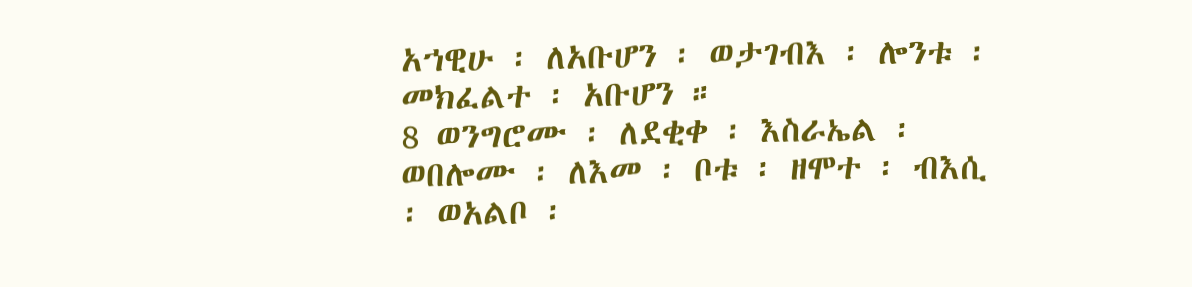አኀዊሁ ፡ ለአቡሆን ፡ ወታገብእ ፡ ሎንቱ ፡ መክፈልተ ፡ አቡሆን ።
8 ወንግሮሙ ፡ ለደቂቀ ፡ እስራኤል ፡ ወበሎሙ ፡ ለእመ ፡ ቦቱ ፡ ዘሞተ ፡ ብእሲ ፡ ወአልቦ ፡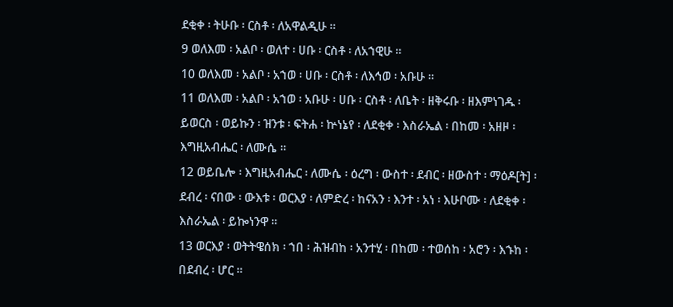ደቂቀ ፡ ትሁቡ ፡ ርስቶ ፡ ለአዋልዲሁ ።
9 ወለእመ ፡ አልቦ ፡ ወለተ ፡ ሀቡ ፡ ርስቶ ፡ ለአኀዊሁ ።
10 ወለእመ ፡ አልቦ ፡ አኀወ ፡ ሀቡ ፡ ርስቶ ፡ ለእኅወ ፡ አቡሁ ።
11 ወለእመ ፡ አልቦ ፡ አኀወ ፡ አቡሁ ፡ ሀቡ ፡ ርስቶ ፡ ለቤት ፡ ዘቅሩቡ ፡ ዘእምነገዱ ፡ ይወርስ ፡ ወይኩን ፡ ዝንቱ ፡ ፍትሐ ፡ ኵነኔየ ፡ ለደቂቀ ፡ እስራኤል ፡ በከመ ፡ አዘዞ ፡ እግዚአብሔር ፡ ለሙሴ ።
12 ወይቤሎ ፡ እግዚአብሔር ፡ ለሙሴ ፡ ዕረግ ፡ ውስተ ፡ ደብር ፡ ዘውስተ ፡ ማዕዶ[ት] ፡ ደብረ ፡ ናበው ፡ ውእቱ ፡ ወርእያ ፡ ለምድረ ፡ ከናአን ፡ እንተ ፡ አነ ፡ እሁቦሙ ፡ ለደቂቀ ፡ እስራኤል ፡ ይኰነንዋ ።
13 ወርእያ ፡ ወትትዌሰክ ፡ ኀበ ፡ ሕዝብከ ፡ አንተሂ ፡ በከመ ፡ ተወሰከ ፡ አሮን ፡ እኁከ ፡ በደብረ ፡ ሆር ።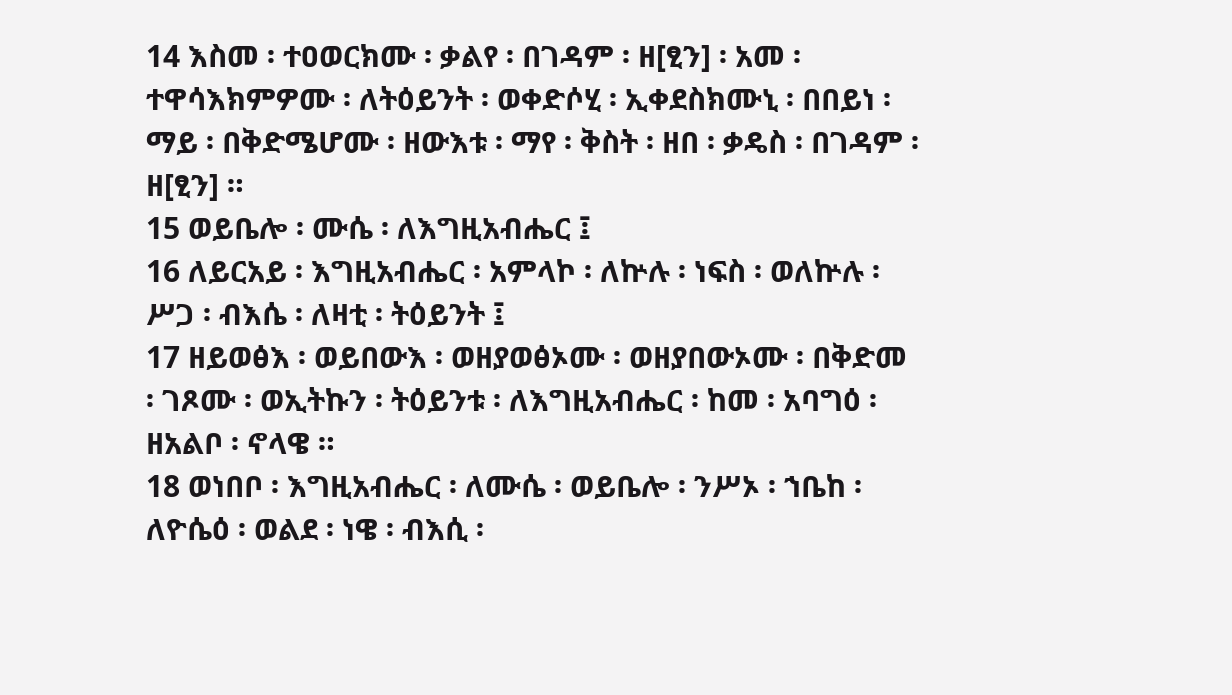14 እስመ ፡ ተዐወርክሙ ፡ ቃልየ ፡ በገዳም ፡ ዘ[ፂን] ፡ አመ ፡ ተዋሳእክምዎሙ ፡ ለትዕይንት ፡ ወቀድሶሂ ፡ ኢቀደስክሙኒ ፡ በበይነ ፡ ማይ ፡ በቅድሜሆሙ ፡ ዘውእቱ ፡ ማየ ፡ ቅስት ፡ ዘበ ፡ ቃዴስ ፡ በገዳም ፡ ዘ[ፂን] ።
15 ወይቤሎ ፡ ሙሴ ፡ ለእግዚአብሔር ፤
16 ለይርአይ ፡ እግዚአብሔር ፡ አምላኮ ፡ ለኵሉ ፡ ነፍስ ፡ ወለኵሉ ፡ ሥጋ ፡ ብእሴ ፡ ለዛቲ ፡ ትዕይንት ፤
17 ዘይወፅእ ፡ ወይበውእ ፡ ወዘያወፅኦሙ ፡ ወዘያበውኦሙ ፡ በቅድመ ፡ ገጾሙ ፡ ወኢትኩን ፡ ትዕይንቱ ፡ ለእግዚአብሔር ፡ ከመ ፡ አባግዕ ፡ ዘአልቦ ፡ ኖላዌ ።
18 ወነበቦ ፡ እግዚአብሔር ፡ ለሙሴ ፡ ወይቤሎ ፡ ንሥኦ ፡ ኀቤከ ፡ ለዮሴዕ ፡ ወልደ ፡ ነዌ ፡ ብእሲ ፡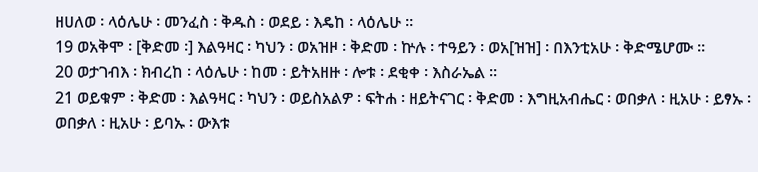ዘሀለወ ፡ ላዕሌሁ ፡ መንፈስ ፡ ቅዱስ ፡ ወደይ ፡ እዴከ ፡ ላዕሌሁ ።
19 ወአቅሞ ፡ [ቅድመ ፡] እልዓዛር ፡ ካህን ፡ ወአዝዞ ፡ ቅድመ ፡ ኵሉ ፡ ተዓይን ፡ ወአ[ዝዝ] ፡ በእንቲአሁ ፡ ቅድሜሆሙ ።
20 ወታገብእ ፡ ክብረከ ፡ ላዕሌሁ ፡ ከመ ፡ ይትአዘዙ ፡ ሎቱ ፡ ደቂቀ ፡ እስራኤል ።
21 ወይቁም ፡ ቅድመ ፡ እልዓዛር ፡ ካህን ፡ ወይስአልዎ ፡ ፍትሐ ፡ ዘይትናገር ፡ ቅድመ ፡ እግዚአብሔር ፡ ወበቃለ ፡ ዚአሁ ፡ ይፃኡ ፡ ወበቃለ ፡ ዚአሁ ፡ ይባኡ ፡ ውእቱ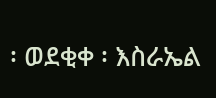፡ ወደቂቀ ፡ እስራኤል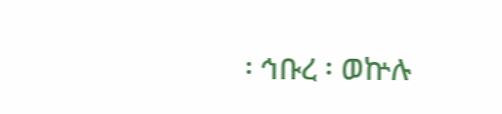፡ ኅቡረ ፡ ወኵሉ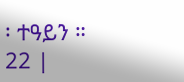፡ ተዓይን ።
22 |